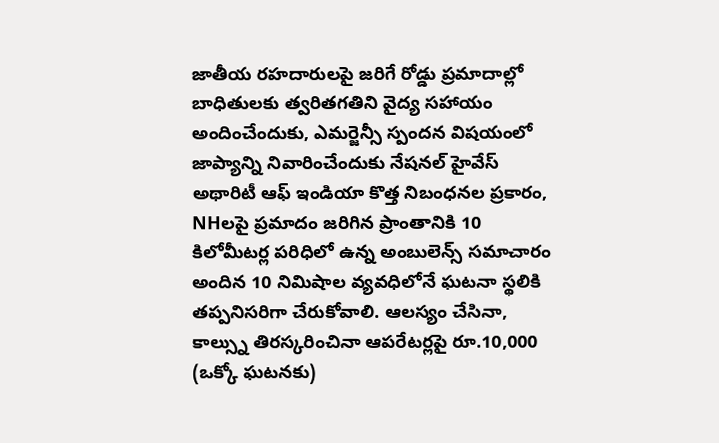జాతీయ రహదారులపై జరిగే రోడ్డు ప్రమాదాల్లో బాధితులకు త్వరితగతిని వైద్య సహాయం అందించేందుకు, ఎమర్జెన్సీ స్పందన విషయంలో జాప్యాన్ని నివారించేందుకు నేషనల్ హైవేస్ అథారిటీ ఆఫ్ ఇండియా కొత్త నిబంధనల ప్రకారం, NHలపై ప్రమాదం జరిగిన ప్రాంతానికి 10 కిలోమీటర్ల పరిధిలో ఉన్న అంబులెన్స్ సమాచారం అందిన 10 నిమిషాల వ్యవధిలోనే ఘటనా స్థలికి తప్పనిసరిగా చేరుకోవాలి. ఆలస్యం చేసినా, కాల్స్ను తిరస్కరించినా ఆపరేటర్లపై రూ.10,000 (ఒక్కో ఘటనకు)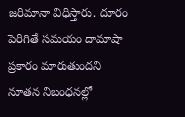జరిమానా విధిస్తారు. దూరం పెరిగితే సమయం దామాషా ప్రకారం మారుతుందని నూతన నిబంధనల్లో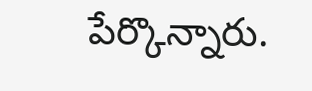పేర్కొన్నారు.